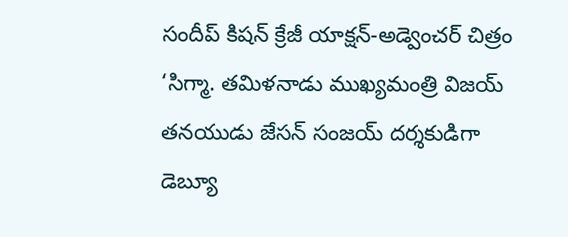సందీప్ కిషన్ క్రేజీ యాక్షన్-అడ్వెంచర్ చిత్రం ‘సిగ్మా. తమిళనాడు ముఖ్యమంత్రి విజయ్ తనయుడు జేసన్ సంజయ్ దర్శకుడిగా డెబ్యూ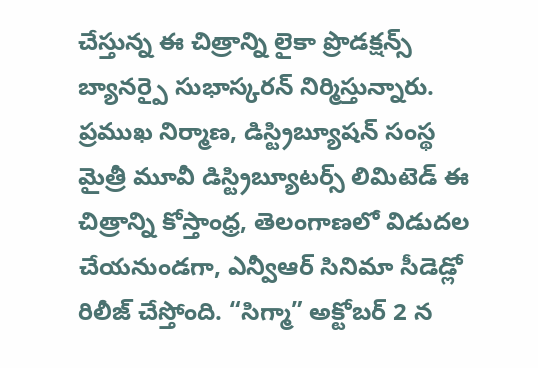చేస్తున్న ఈ చిత్రాన్ని లైకా ప్రొడక్షన్స్ బ్యానర్పై సుభాస్కరన్ నిర్మిస్తున్నారు. ప్రముఖ నిర్మాణ, డిస్ట్రిబ్యూషన్ సంస్థ మైత్రీ మూవీ డిస్ట్రిబ్యూటర్స్ లిమిటెడ్ ఈ చిత్రాన్ని కోస్తాంధ్ర, తెలంగాణలో విడుదల చేయనుండగా, ఎన్వీఆర్ సినిమా సీడెడ్లో రిలీజ్ చేస్తోంది. “సిగ్మా” అక్టోబర్ 2 న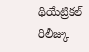థియేట్రికల్ రిలీజ్కు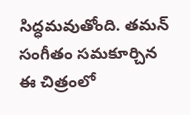సిద్ధమవుతోంది. తమన్ సంగీతం సమకూర్చిన ఈ చిత్రంలో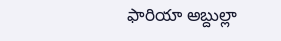ఫారియా అబ్దుల్లా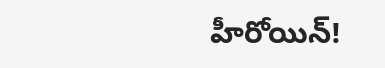హీరోయిన్!